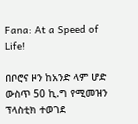Fana: At a Speed of Life!

በቦሮና ዞን ከአንድ ላም ሆድ ውስጥ 50 ኪ.ግ የሚመዝን ፕላስቲክ ተወገደ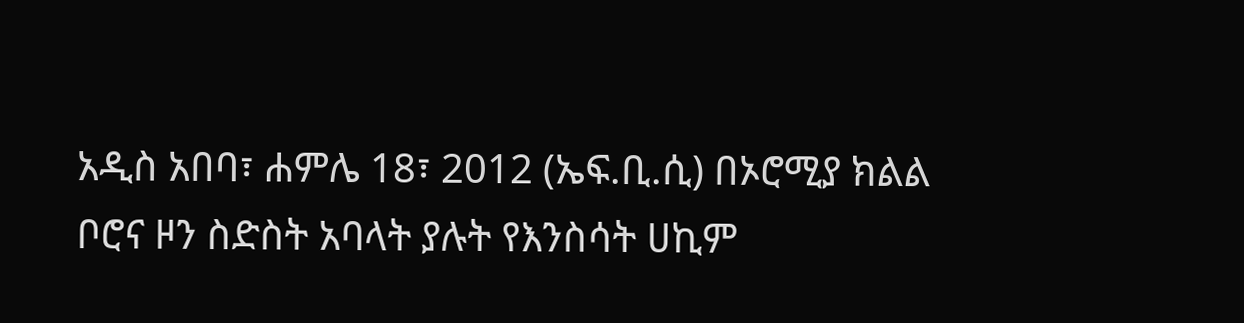አዲስ አበባ፣ ሐምሌ 18፣ 2012 (ኤፍ.ቢ.ሲ) በኦሮሚያ ክልል ቦሮና ዞን ስድስት አባላት ያሉት የእንስሳት ሀኪም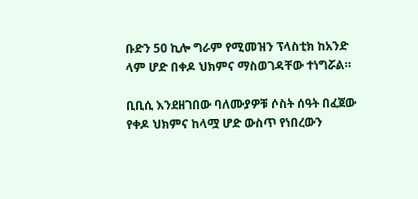ቡድን 50 ኪሎ ግራም የሚመዝን ፕላስቲክ ከአንድ ላም ሆድ በቀዶ ህክምና ማስወገዳቸው ተነግሯል።

ቢቢሲ እንደዘገበው ባለሙያዎቹ ሶስት ሰዓት በፈጀው የቀዶ ህክምና ከላሟ ሆድ ውስጥ የነበረውን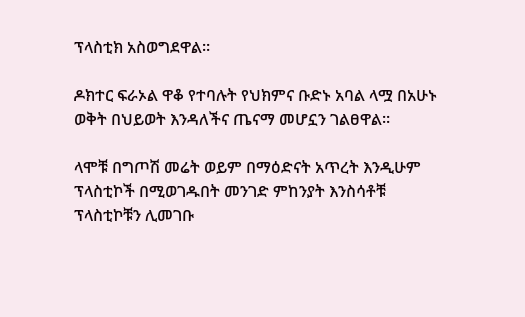ፕላስቲክ አስወግደዋል።

ዶክተር ፍራኦል ዋቆ የተባሉት የህክምና ቡድኑ አባል ላሟ በአሁኑ ወቅት በህይወት እንዳለችና ጤናማ መሆኗን ገልፀዋል።

ላሞቹ በግጦሽ መሬት ወይም በማዕድናት አጥረት እንዲሁም ፕላስቲኮች በሚወገዱበት መንገድ ምከንያት እንስሳቶቹ ፕላስቲኮቹን ሊመገቡ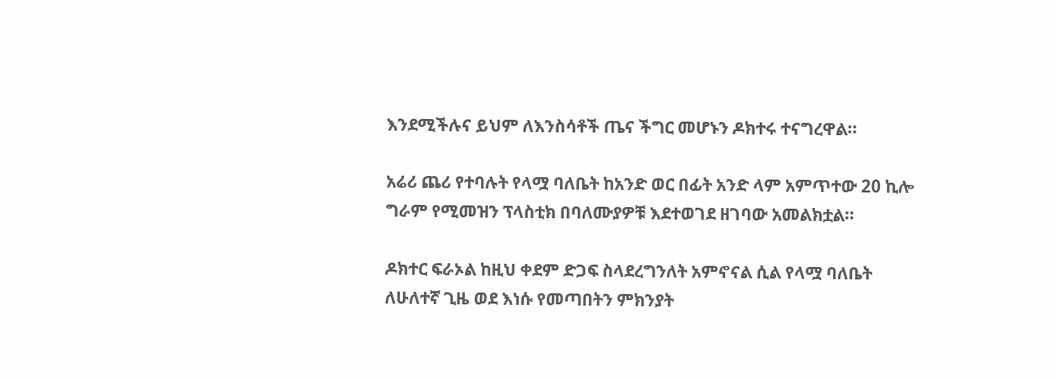እንደሚችሉና ይህም ለእንስሳቶች ጤና ችግር መሆኑን ዶክተሩ ተናግረዋል።

አሬሪ ጨሪ የተባሉት የላሟ ባለቤት ከአንድ ወር በፊት አንድ ላም አምጥተው 20 ኪሎ ግራም የሚመዝን ፕላስቲክ በባለሙያዎቹ እደተወገደ ዘገባው አመልክቷል።

ዶክተር ፍራኦል ከዚህ ቀደም ድጋፍ ስላደረግንለት አምኖናል ሲል የላሟ ባለቤት ለሁለተኛ ጊዜ ወደ እነሱ የመጣበትን ምክንያት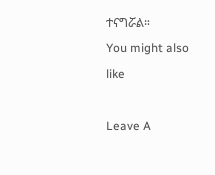ተናግሯል።
You might also like

Leave A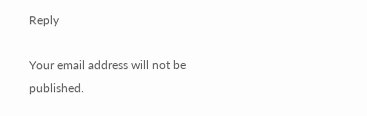Reply

Your email address will not be published.